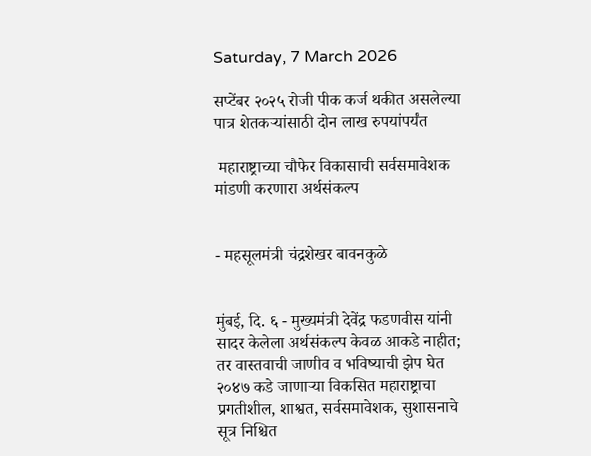Saturday, 7 March 2026

सप्टेंबर २०२५ रोजी पीक कर्ज थकीत असलेल्या पात्र शेतकऱ्यांसाठी दोन लाख रुपयांपर्यंत

 महाराष्ट्राच्या चौफेर विकासाची सर्वसमावेशक मांडणी करणारा अर्थसंकल्प


- महसूलमंत्री चंद्रशेखर बावनकुळे


मुंबई, दि. ६ - मुख्यमंत्री देवेंद्र फडणवीस यांनी सादर केलेला अर्थसंकल्प केवळ आकडे नाहीत; तर वास्तवाची जाणीव व भविष्याची झेप घेत २०४७ कडे जाणाऱ्या विकसित महाराष्ट्राचा प्रगतीशील, शाश्वत, सर्वसमावेशक, सुशासनाचे सूत्र निश्चित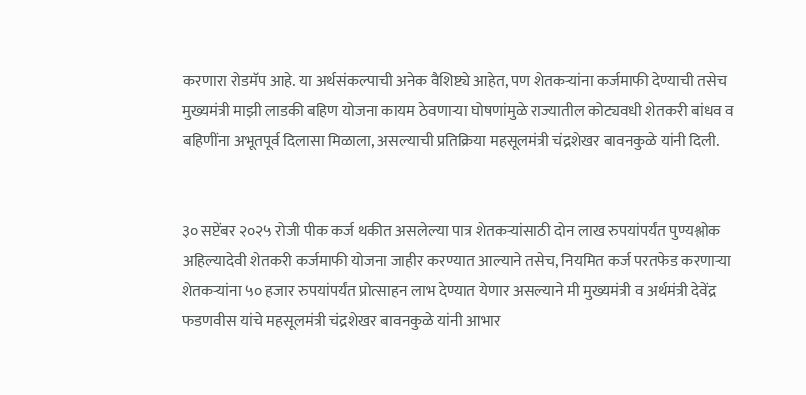करणारा रोडमॅप आहे. या अर्थसंकल्पाची अनेक वैशिष्ट्ये आहेत, पण शेतकऱ्यांना कर्जमाफी देण्याची तसेच मुख्यमंत्री माझी लाडकी बहिण योजना कायम ठेवणाऱ्या घोषणांमुळे राज्यातील कोट्यवधी शेतकरी बांधव व बहिणींना अभूतपूर्व दिलासा मिळाला, असल्याची प्रतिक्रिया महसूलमंत्री चंद्रशेखर बावनकुळे यांनी दिली.


३० सप्टेंबर २०२५ रोजी पीक कर्ज थकीत असलेल्या पात्र शेतकऱ्यांसाठी दोन लाख रुपयांपर्यंत पुण्यश्लोक अहिल्यादेवी शेतकरी कर्जमाफी योजना जाहीर करण्यात आल्याने तसेच, नियमित कर्ज परतफेड करणाऱ्या शेतकऱ्यांना ५० हजार रुपयांपर्यंत प्रोत्साहन लाभ देण्यात येणार असल्याने मी मुख्यमंत्री व अर्थमंत्री देवेंद्र फडणवीस यांचे महसूलमंत्री चंद्रशेखर बावनकुळे यांनी आभार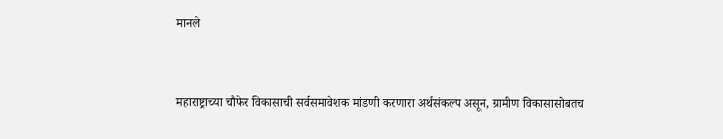मानले


महाराष्ट्राच्या चौफेर विकासाची सर्वसमावेशक मांडणी करणारा अर्थसंकल्प असून, ग्रामीण विकासासोबतच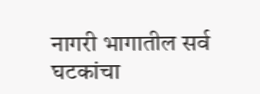नागरी भागातील सर्व घटकांचा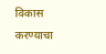विकास करण्याचा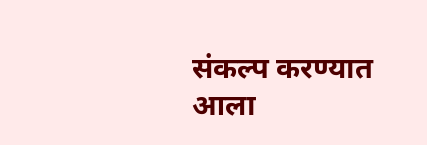संकल्प करण्यात आला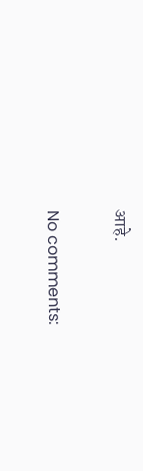आहे.

No comments: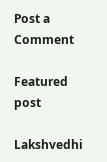Post a Comment

Featured post

Lakshvedhi